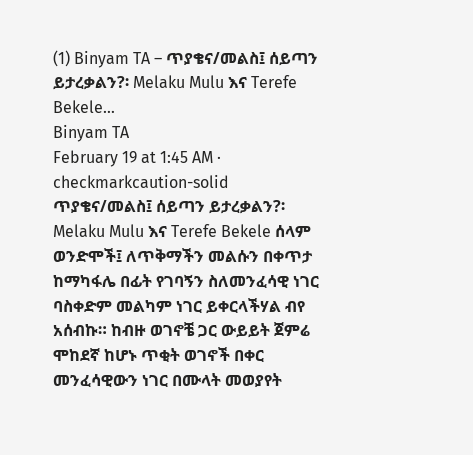(1) Binyam TA – ጥያቄና/መልስ፤ ሰይጣን ይታረቃልን?፡ Melaku Mulu እና Terefe Bekele…
Binyam TA
February 19 at 1:45 AM · checkmarkcaution-solid
ጥያቄና/መልስ፤ ሰይጣን ይታረቃልን?፡ Melaku Mulu እና Terefe Bekele ሰላም ወንድሞች፤ ለጥቅማችን መልሱን በቀጥታ ከማካፋሌ በፊት የገባኝን ስለመንፈሳዊ ነገር ባስቀድም መልካም ነገር ይቀርላችሃል ብየ አሰብኩ። ከብዙ ወገኖቼ ጋር ውይይት ጀምሬ ሞከደኛ ከሆኑ ጥቂት ወገኖች በቀር መንፈሳዊውን ነገር በሙላት መወያየት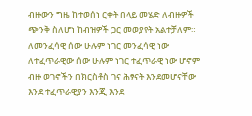ብዙውን ግዜ ከተወሰነ ርቀት በላይ መሄድ ለብዙዎች ጭንቅ ስለሆነ ከብዝዎች ጋር መወያየት አልተቻለም። ለመንፈሳዊ ሰው ሁሉም ነገር መንፈሳዊ ነው ለተፈጥራዊው ሰው ሁሉም ነገር ተፈጥራዊ ነው ሆኖም ብዙ ወገኖችን በክርስቶስ ገና ሕፃናት እንደመሆናቸው እንደ ተፈጥራዊያን እንጂ እንደ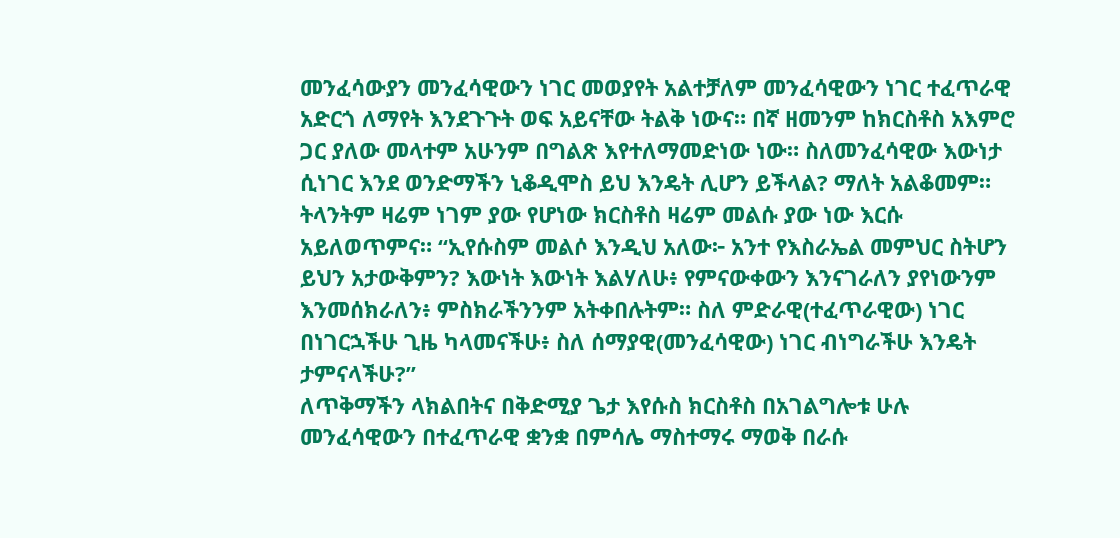መንፈሳውያን መንፈሳዊውን ነገር መወያየት አልተቻለም መንፈሳዊውን ነገር ተፈጥራዊ አድርጎ ለማየት እንደጉጉት ወፍ አይናቸው ትልቅ ነውና። በኛ ዘመንም ከክርስቶስ አእምሮ ጋር ያለው መላተም አሁንም በግልጽ እየተለማመድነው ነው። ስለመንፈሳዊው እውነታ ሲነገር እንደ ወንድማችን ኒቆዲሞስ ይህ እንዴት ሊሆን ይችላል? ማለት አልቆመም። ትላንትም ዛሬም ነገም ያው የሆነው ክርስቶስ ዛሬም መልሱ ያው ነው እርሱ አይለወጥምና። “ኢየሱስም መልሶ እንዲህ አለው፦ አንተ የእስራኤል መምህር ስትሆን ይህን አታውቅምን? እውነት እውነት እልሃለሁ፥ የምናውቀውን እንናገራለን ያየነውንም እንመሰክራለን፥ ምስክራችንንም አትቀበሉትም። ስለ ምድራዊ(ተፈጥራዊው) ነገር በነገርኋችሁ ጊዜ ካላመናችሁ፥ ስለ ሰማያዊ(መንፈሳዊው) ነገር ብነግራችሁ እንዴት ታምናላችሁ?”
ለጥቅማችን ላክልበትና በቅድሚያ ጌታ እየሱስ ክርስቶስ በአገልግሎቱ ሁሉ መንፈሳዊውን በተፈጥራዊ ቋንቋ በምሳሌ ማስተማሩ ማወቅ በራሱ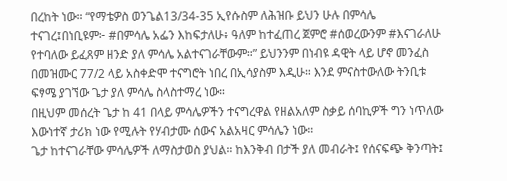በረከት ነው። “የማቴዎስ ወንጌል13/34-35 ኢየሱስም ለሕዝቡ ይህን ሁሉ በምሳሌ ተናገረ፤በነቢዩም፦ #በምሳሌ አፌን እከፍታለሁ፥ ዓለም ከተፈጠረ ጀምሮ #ሰወረውንም #እናገራለሁ የተባለው ይፈጸም ዘንድ ያለ ምሳሌ አልተናገራቸውም።” ይህንንም በነብዩ ዳዊት ላይ ሆኖ መንፈስ በመዝሙር 77/2 ላይ አስቀድሞ ተናግሮት ነበረ በኢሳያስም እዲሁ። እንደ ምናስተውለው ትንቢቱ ፍፃሜ ያገኘው ጌታ ያለ ምሳሌ ስላስተማረ ነው።
በዚህም መሰረት ጌታ ከ 41 በላይ ምሳሌዎችን ተናግረዋል የዘልአለም ስቃይ ሰባኪዎች ግን ነጥለው እውነተኛ ታሪክ ነው የሚሉት የሃብታሙ ሰውና አልአዛር ምሳሌን ነው።
ጌታ ከተናገራቸው ምሳሌዎች ለማስታወስ ያህል። ከእንቅብ በታች ያለ መብራት፤ የሰናፍጭ ቅንጣት፤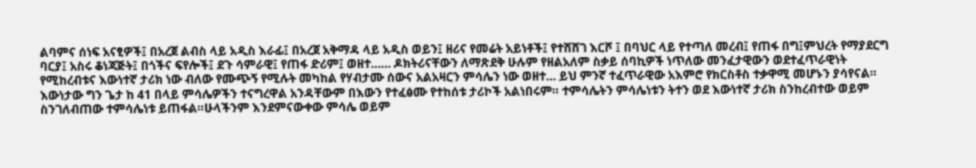ልባምና ሰነፍ አናፂዎች፤ በአረጀ ልብስ ላይ አዲስ እራፊ፤ በአረጀ አቅማዳ ላይ አዲስ ወይን፤ ዘሪና የመሬት አይነቶች፤ የተሸሸገ እርሾ ፤ በባህር ላይ የተጣለ መረብ፤ የጠፋ በግ፤ምህረት የማያደርግ ባርያ፤ አስሩ ቆነጃጅት፤ በጎችና ፍየሎች፤ ደጉ ሳምራዊ፤ የጠፋ ድሪም፤ ወዘተ…… ዶክትሪናቸውን ለማጽደቅ ሁሉም የዘልአለም ስቃይ ሰባኪዎች ነጥለው መንፈታዊውን ወደተፈጥራዊነት የሚከረብቱና እውነተኛ ታሪክ ነው ብለው የሙጭኝ የሚሉት መካከል የሃብታሙ ሰውና አልአዛርን ምሳሌን ነው ወዘተ… ይህ ምንኛ ተፈጥራዊው አእምሮ የክርስቶስ ተቃዋሚ መሆኑን ያሳየናል።
እውነታው ግን ጌታ ከ 41 በላይ ምሳሌዎችን ተናግረዋል አንዳቸውም በእውን የተፈፅሙ የተከሰቱ ታሪኮች አልነበሩም። ተምሳሌትን ምሳሌነቱን ትተን ወደ እውነተኛ ታሪክ ስንከረብተው ወይም ስንገለብጠው ተምሳሌነቱ ይጠፋል።ሁላችንም እንደምናውቀው ምሳሌ ወይም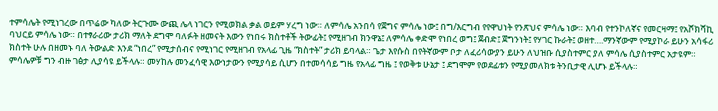ተምሳሌት የሚነገረው በጥሬው ካለው ትርጉሙ ውጪ ሌላ ነገርን የሚወክል ቃል ወይም ሃረግ ነው። ለምሳሌ አንበሳ የጀግና ምሳሌ ነው፤ በግ/እርግብ የየዋህነት የንጽህና ምሳሌ ነው። እባብ የተንኮለኛና የመርዛማ፤ የአሾክሻኪ ባህርይ ምሳሌ ነው። በተፃራሪው ታሪክ ማለት ደግሞ ባለፉት ዘመናት እውን የነበሩ ክስተቶች ትውፊት፤ የሚዘገብ ክንዋኔ፤ ለምሳሌ ቀድሞ የነበረ ወግ፤ ጀብድ፤ ጀግንነት፤ የሃገር ኩራት፤ ወዘተ….ማንኛውም የሚያኮራ ይሁን አሳፋሪ ክስተት ሁሉ በዘመኑ ባለ ትውልድ እንደ “ነበረ” የሚታሰብና የሚነገር የሚዘገብ የአላፊ ጊዜ “ክስተት” ታሪክ ይባላል። ጌታ እየሱስ በየትኛውም ቦታ ለፈሪሳውያን ይሁን ለህዝቡ ሲያስተምር ያለ ምሳሌ ሲያስተምር አታዩም። ምሳሌዎቹ ግን ብዙ ገፅታ ሊያሳዩ ይችላሉ። መሃከሉ መንፈሳዊ እውነታውን የሚያሳይ ሲሆን በተመሳሳይ ግዜ የአላፊ ግዜ ፤ የወቅቱ ሁኔታ ፤ ደግሞም የወደፊቱን የሚያመለክቱ ትንቢታዊ ሊሆኑ ይችላሉ።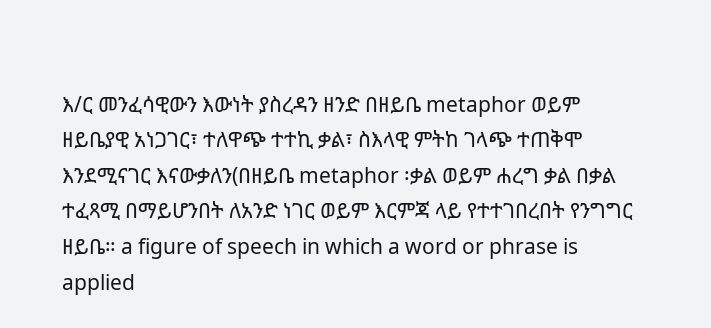እ/ር መንፈሳዊውን እውነት ያስረዳን ዘንድ በዘይቤ metaphor ወይም ዘይቤያዊ አነጋገር፣ ተለዋጭ ተተኪ ቃል፣ ስእላዊ ምትከ ገላጭ ተጠቅሞ እንደሚናገር እናውቃለን(በዘይቤ metaphor ፡ቃል ወይም ሐረግ ቃል በቃል ተፈጻሚ በማይሆንበት ለአንድ ነገር ወይም እርምጃ ላይ የተተገበረበት የንግግር ዘይቤ። a figure of speech in which a word or phrase is applied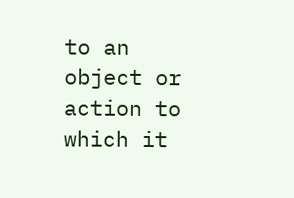to an object or action to which it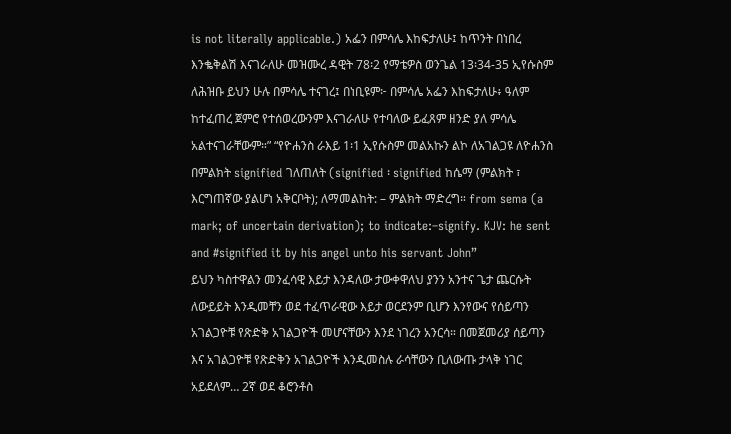is not literally applicable.) አፌን በምሳሌ እከፍታለሁ፤ ከጥንት በነበረ እንቈቅልሽ እናገራለሁ መዝሙረ ዳዊት 78፡2 የማቴዎስ ወንጌል 13፡34-35 ኢየሱስም ለሕዝቡ ይህን ሁሉ በምሳሌ ተናገረ፤ በነቢዩም፦ በምሳሌ አፌን እከፍታለሁ፥ ዓለም ከተፈጠረ ጀምሮ የተሰወረውንም እናገራለሁ የተባለው ይፈጸም ዘንድ ያለ ምሳሌ አልተናገራቸውም።” “የዮሐንስ ራእይ 1፡1 ኢየሱስም መልአኩን ልኮ ለአገልጋዩ ለዮሐንስ በምልክት signified ገለጠለት (signified ፡ signified ከሴማ (ምልክት ፣ እርግጠኛው ያልሆነ አቅርቦት); ለማመልከት: – ምልክት ማድረግ። from sema (a mark; of uncertain derivation); to indicate:–signify. KJV: he sent and #signified it by his angel unto his servant John”
ይህን ካስተዋልን መንፈሳዊ እይታ እንዳለው ታውቀዋለህ ያንን አንተና ጌታ ጨርሱት ለውይይት እንዲመቸን ወደ ተፈጥራዊው እይታ ወርደንም ቢሆን እንየውና የሰይጣን አገልጋዮቹ የጽድቅ አገልጋዮች መሆናቸውን እንደ ነገረን አንርሳ። በመጀመሪያ ሰይጣን እና አገልጋዮቹ የጽድቅን አገልጋዮች እንዲመስሉ ራሳቸውን ቢለውጡ ታላቅ ነገር አይደለም… 2ኛ ወደ ቆሮንቶስ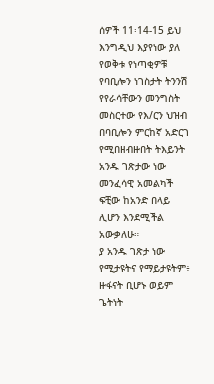ሰዎች 11፡14-15 ይህ እንግዲህ እያየነው ያለ የወቅቱ የነጣቂዎቹ የባቢሎን ነገስታት ትንንሽ የየራሳቸውን መንግስት መስርተው የእ/ርን ህዝብ በባቢሎን ምርከኛ አድርገ የሚበዘብዙበት ትእይንት አንዱ ገጽታው ነው መንፈሳዊ አመልካች ፍቺው ከአንድ በላይ ሊሆን እንደሚችል አውቃለሁ።
ያ አንዱ ገጽታ ነው የሚታዩትና የማይታዩትም፥ ዙፋናት ቢሆኑ ወይም ጌትነት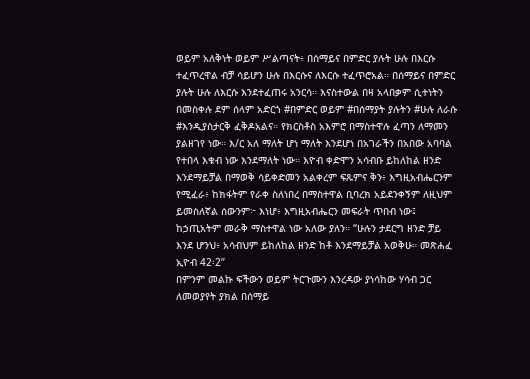ወይም አለቅነት ወይም ሥልጣናት፥ በሰማይና በምድር ያሉት ሁሉ በእርሱ ተፈጥረዋል ብቻ ሳይሆን ሁሉ በእርሱና ለእርሱ ተፈጥሮአል። በሰማይና በምድር ያሉት ሁሉ ለእርሱ እንደተፈጠሩ አንርሳ። እናስተውል በዛ አላበቃም ሲተነትን በመስቀሉ ደም ሰላም አድርጎ #በምድር ወይም #በሰማያት ያሉትን #ሁሉ ለራሱ #እንዲያስታርቅ ፈቅዶአልና። የክርስቶስ አእምሮ በማስተዋሉ ፈጣን ለማመን ያልዘገየ ነው። እ/ር አለ ማለት ሆነ ማለት እንደሆነ በአገራችን በአበው አባባል የተበላ እቁብ ነው እንደማለት ነው። እዮብ ቀድሞን አሳብቡ ይከለከል ዘንድ እንደማይቻል በማወቅ ሳይቀድመን አልቀረም ፍጹምና ቅን፥ እግዚአብሔርንም የሚፈራ፥ ከክፋትም የራቀ ስለነበረ በማስተዋል ቢባረክ አይደንቀኝም ለዚህም ይመስለኛል ሰውንም፦ እነሆ፥ እግዚአብሔርን መፍራት ጥበብ ነው፤ ከኃጢአትም መራቅ ማስተዋል ነው አለው ያለን። “ሁሉን ታደርግ ዘንድ ቻይ እንደ ሆንህ፥ አሳብህም ይከለከል ዘንድ ከቶ እንደማይቻል አወቅሁ። መጽሐፈ ኢዮብ 42፡2”
በምንም መልኩ ፍችውን ወይም ትርጉሙን እንረዳው ያነሳከው ሃሳብ ጋር ለመወያየት ያክል በሰማይ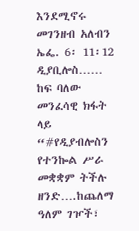እንደሚኖሩ መገንዘብ አለብን ኤፌ. 6፡ 11፡12 ዲያቢሎስ…… ከፍ ባለው መንፈሳዊ ክፋት ላይ “#የዲያብሎስን የተንኰል ሥራ መቋቋም ትችሉ ዘንድ….ከጨለማ ዓለም ገዦች፣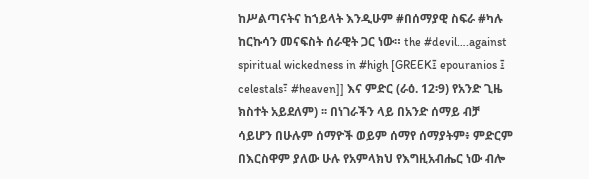ከሥልጣናትና ከኀይላት እንዲሁም #በሰማያዊ ስፍራ #ካሉ ከርኩሳን መናፍስት ሰራዊት ጋር ነው። the #devil….against spiritual wickedness in #high [GREEK፤ epouranios ፤ celestals፣ #heaven]] እና ምድር (ራዕ. 12፡9) የአንድ ጊዜ ክስተት አይደለም) ፡፡ በነገራችን ላይ በአንድ ሰማይ ብቻ ሳይሆን በሁሉም ሰማዮች ወይም ሰማየ ሰማያትም፥ ምድርም በእርስዋም ያለው ሁሉ የአምላክህ የእግዚአብሔር ነው ብሎ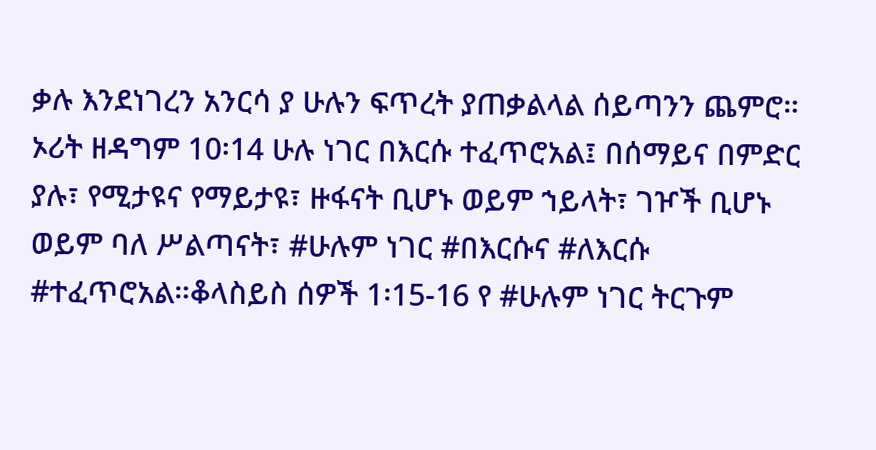ቃሉ እንደነገረን አንርሳ ያ ሁሉን ፍጥረት ያጠቃልላል ሰይጣንን ጨምሮ። ኦሪት ዘዳግም 10፡14 ሁሉ ነገር በእርሱ ተፈጥሮአል፤ በሰማይና በምድር ያሉ፣ የሚታዩና የማይታዩ፣ ዙፋናት ቢሆኑ ወይም ኀይላት፣ ገዦች ቢሆኑ ወይም ባለ ሥልጣናት፣ #ሁሉም ነገር #በእርሱና #ለእርሱ #ተፈጥሮአል።ቆላስይስ ሰዎች 1፡15-16 የ #ሁሉም ነገር ትርጉም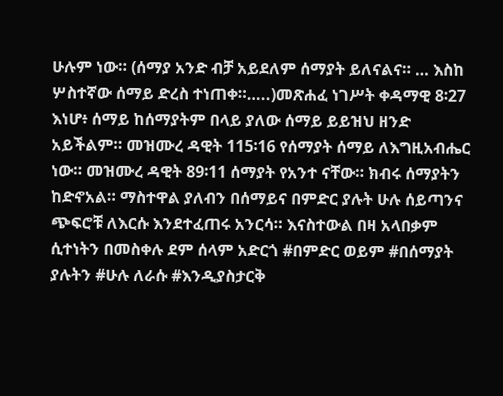ሁሉም ነው። (ሰማያ አንድ ብቻ አይደለም ሰማያት ይለናልና። … እስከ ሦስተኛው ሰማይ ድረስ ተነጠቀ።…..)መጽሐፈ ነገሥት ቀዳማዊ 8፡27 እነሆ፥ ሰማይ ከሰማያትም በላይ ያለው ሰማይ ይይዝህ ዘንድ አይችልም። መዝሙረ ዳዊት 115፡16 የሰማያት ሰማይ ለእግዚአብሔር ነው። መዝሙረ ዳዊት 89፡11 ሰማያት የአንተ ናቸው። ክብሩ ሰማያትን ከድኖአል። ማስተዋል ያለብን በሰማይና በምድር ያሉት ሁሉ ሰይጣንና ጭፍሮቹ ለእርሱ እንደተፈጠሩ አንርሳ። እናስተውል በዛ አላበቃም ሲተነትን በመስቀሉ ደም ሰላም አድርጎ #በምድር ወይም #በሰማያት ያሉትን #ሁሉ ለራሱ #እንዲያስታርቅ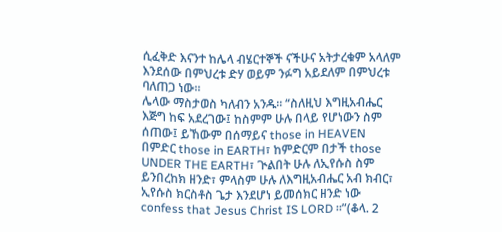ሲፈቅድ እናንተ ከሌላ ብሄርተኞች ናችሁና አትታረቁም አላለም እንደሰው በምህረቱ ድሃ ወይም ንፉግ አይደለም በምህረቱ ባለጠጋ ነው።
ሌላው ማስታወስ ካለብን አንዱ። “ስለዚህ እግዚአብሔር እጅግ ከፍ አደረገው፤ ከስምም ሁሉ በላይ የሆነውን ስም ሰጠው፤ ይኸውም በሰማይና those in HEAVEN በምድር those in EARTH፣ ከምድርም በታች those UNDER THE EARTH፣ ጒልበት ሁሉ ለኢየሱስ ስም ይንበረከክ ዘንድ፣ ምላስም ሁሉ ለእግዚአብሔር አብ ክብር፣ ኢየሱስ ክርስቶስ ጌታ እንደሆነ ይመሰክር ዘንድ ነው confess that Jesus Christ IS LORD ።”(ቆላ. 2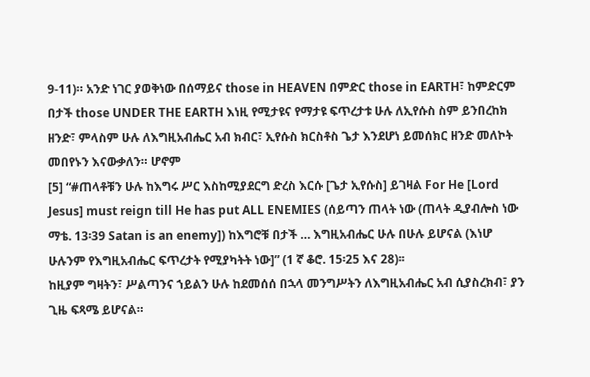9-11)። አንድ ነገር ያወቅነው በሰማይና those in HEAVEN በምድር those in EARTH፣ ከምድርም በታች those UNDER THE EARTH እነዚ የሚታዩና የማታዩ ፍጥረታቱ ሁሉ ለኢየሱስ ስም ይንበረከክ ዘንድ፣ ምላስም ሁሉ ለእግዚአብሔር አብ ክብር፣ ኢየሱስ ክርስቶስ ጌታ እንደሆነ ይመሰክር ዘንድ መለኮት መበየኑን እናውቃለን። ሆኖም
[5] “#ጠላቶቹን ሁሉ ከእግሩ ሥር እስከሚያደርግ ድረስ እርሱ [ጌታ ኢየሱስ] ይገዛል For He [Lord Jesus] must reign till He has put ALL ENEMIES (ሰይጣን ጠላት ነው (ጠላት ዲያብሎስ ነው ማቴ. 13፡39 Satan is an enemy]) ከእግሮቹ በታች … እግዚአብሔር ሁሉ በሁሉ ይሆናል (እነሆ ሁሉንም የእግዚአብሔር ፍጥረታት የሚያካትት ነው]” (1 ኛ ቆሮ. 15፡25 እና 28)፡፡
ከዚያም ግዛትን፣ ሥልጣንና ኀይልን ሁሉ ከደመሰሰ በኋላ መንግሥትን ለእግዚአብሔር አብ ሲያስረክብ፣ ያን ጊዜ ፍጻሜ ይሆናል።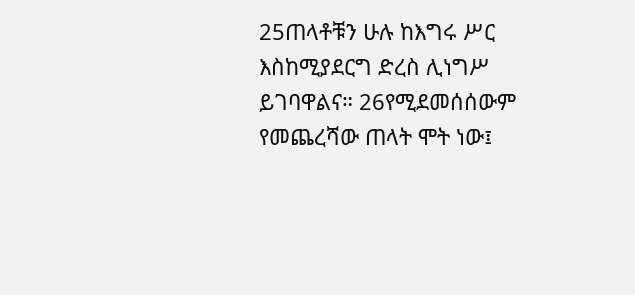25ጠላቶቹን ሁሉ ከእግሩ ሥር እስከሚያደርግ ድረስ ሊነግሥ ይገባዋልና። 26የሚደመሰሰውም የመጨረሻው ጠላት ሞት ነው፤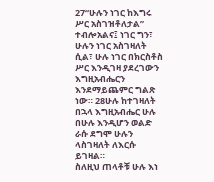27“ሁሉን ነገር ከእግሩ ሥር አስገዝቶለታል” ተብሎአልና፤ ነገር ግን፣ ሁሉን ነገር አስገዛለት ሲል፣ ሁሉ ነገር በክርስቶስ ሥር እንዲገዛ ያደረገውን እግዚአብሔርን እንደማይጨምር ግልጽ ነው። 28ሁሉ ከተገዛለት በኋላ እግዚአብሔር ሁሉ በሁሉ እንዲሆን ወልድ ራሱ ደግሞ ሁሉን ላስገዛለት ለእርሱ ይገዛል።
ስለዚህ ጠላቶቹ ሁሉ እነ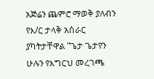አጅሬን ጨምሮ ማወቅ ያለብን የእ/ር ታላቅ አሰራር ያካትታቸዋል “ጌታ ጌታየን ሁሉን የእግርህ መረገጫ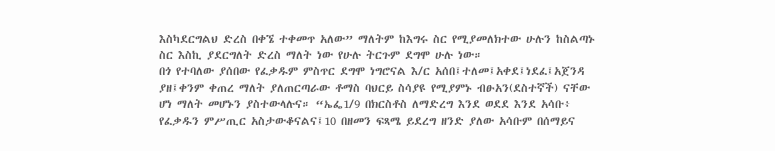እስካደርግልህ ድረስ በቀኜ ተቀመጥ አለው” ማለትም ከእግሩ ስር የሚያመለክተው ሁሉን ከስልጣኑ ስር እስኪ ያደርግለት ድረስ ማለት ነው የሁሉ ትርጉም ደግሞ ሁሉ ነው።
በጎ የተባለው ያሰበው የፈቃዱም ምስጥር ደግሞ ነግሮናል እ/ር አሰበ፤ተለመ፤አቀደ፤ነደፈ፤አጀንዳ ያዘ፤ቀንም ቀጠረ ማለት ያለጠርጣራው ቶማስ ባህርይ ስሳያዩ የሚያምኑ ብፁአን(ደስተኛች) ናቸው ሆነ ማለት መሆኑን ያስተውላሉና። “ኤፌ1/9 በክርስቶስ ለማድረግ እንደ ወደደ እንደ አሳቡ፥ የፈቃዱን ምሥጢር አስታውቆናልና፤10 በዘመን ፍጻሜ ይደረግ ዘንድ ያለው አሳቡም በሰማይና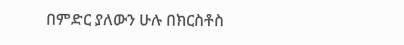በምድር ያለውን ሁሉ በክርስቶስ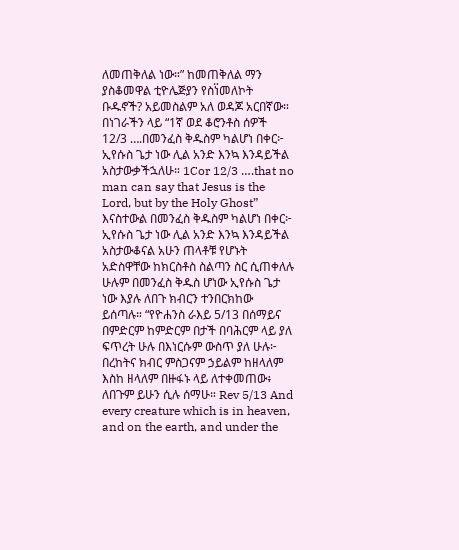ለመጠቅለል ነው።” ከመጠቅለል ማን ያስቆመዋል ቲዮሌጅያን የስነ፟መለኮት ቡዱኖች? አይመስልም አለ ወዳጆ አርበኛው።
በነገራችን ላይ “1ኛ ወደ ቆሮንቶስ ሰዎች 12/3 ….በመንፈስ ቅዱስም ካልሆነ በቀር፦ ኢየሱስ ጌታ ነው ሊል አንድ እንኳ እንዳይችል አስታውቃችኋለሁ። 1Cor 12/3 ….that no man can say that Jesus is the Lord, but by the Holy Ghost” እናስተውል በመንፈስ ቅዱስም ካልሆነ በቀር፦ ኢየሱስ ጌታ ነው ሊል አንድ እንኳ እንዳይችል አስታውቆናል አሁን ጠላቶቹ የሆኑት አድስዋቸው ከክርስቶስ ስልጣን ስር ሲጠቀለሉ ሁሉም በመንፈስ ቅዱስ ሆነው ኢየሱስ ጌታ ነው እያሉ ለበጉ ክብርን ተንበርክከው ይሰጣሉ። “የዮሐንስ ራእይ 5/13 በሰማይና በምድርም ከምድርም በታች በባሕርም ላይ ያለ ፍጥረት ሁሉ በእነርሱም ውስጥ ያለ ሁሉ፦ በረከትና ክብር ምስጋናም ኃይልም ከዘላለም እስከ ዘላለም በዙፋኑ ላይ ለተቀመጠው፥ ለበጉም ይሁን ሲሉ ሰማሁ። Rev 5/13 And every creature which is in heaven, and on the earth, and under the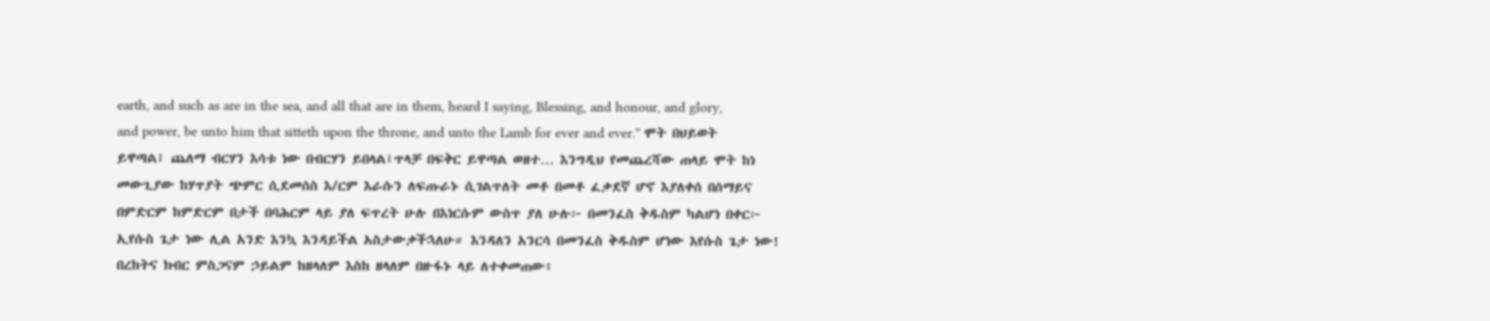earth, and such as are in the sea, and all that are in them, heard I saying, Blessing, and honour, and glory, and power, be unto him that sitteth upon the throne, and unto the Lamb for ever and ever.” ሞት በህይወት ይዋጣል፤ ጨለማ ብርሃን እሳቱ ነው በብርሃን ይበላል፤ጥላቻ በፍቅር ይዋጣል ወዘተ… እንግዲህ የመጨረሻው ጠላይ ሞት ከነ መውጊያው ከሃጥያት ጭምር ሲደመሰስ እ/ርም እራሱን ለፍጡራኑ ሲገልጥለት መቶ በመቶ ፈቃደኛ ሆኖ እያለቀሰ በሰማይና በምድርም ከምድርም በታች በባሕርም ላይ ያለ ፍጥረት ሁሉ በእነርሱም ውስጥ ያለ ሁሉ፦ በመንፈስ ቅዱስም ካልሆነ በቀር፦ ኢየሱስ ጌታ ነው ሊል አንድ እንኳ እንዳይችል አስታውቃችኋለሁ። እንዳለን አንርሳ በመንፈስ ቅዱስም ሆነው እየሱስ ጌታ ነው! በረከትና ክብር ምስጋናም ኃይልም ከዘላለም እስከ ዘላለም በዙፋኑ ላይ ለተቀመጠው፥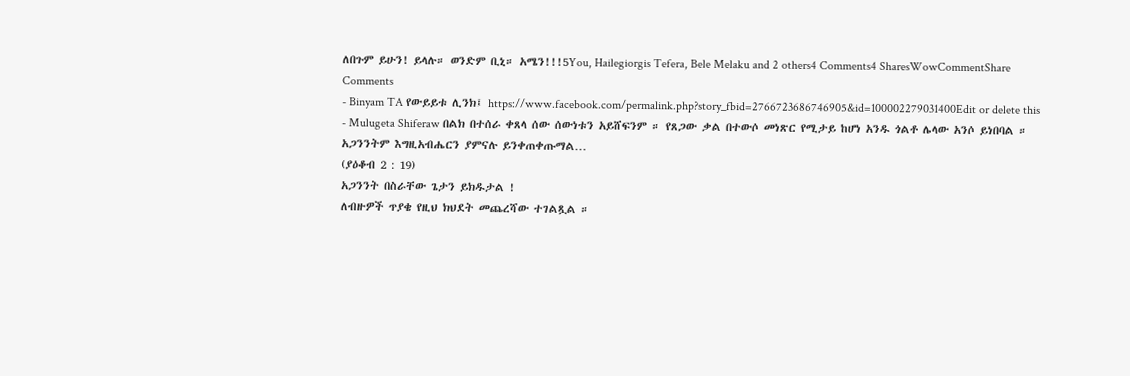ለበጉም ይሁን! ይላሉ። ወንድም ቢኒ። አሜን!!!5You, Hailegiorgis Tefera, Bele Melaku and 2 others4 Comments4 SharesWowCommentShare
Comments
- Binyam TA የውይይቱ ሊንክ፤ https://www.facebook.com/permalink.php?story_fbid=2766723686746905&id=100002279031400Edit or delete this
- Mulugeta Shiferaw በልክ በተሰራ ቀጸላ ሰው ሰውነቱን አይሸፍንም ። የጸጋው ቃል በተውሶ መነጽር የሚታይ ከሆነ አንዱ ጎልቶ ሌላው አንሶ ይነበባል ።
አጋንንትም እግዚአብሔርን ያምናሉ ይንቀጠቀጡማል…
(ያዕቆብ 2 : 19)
አጋንንት በስራቸው ጌታን ይክዱታል !
ለብዙዎች ጥያቄ የዚህ ክህደት መጨረሻው ተገልጿል ።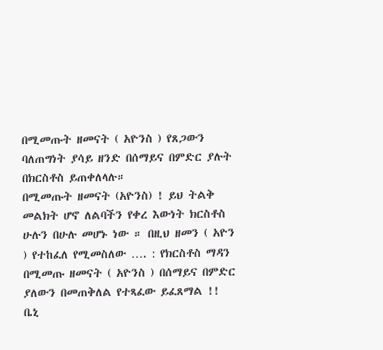በሚመጡት ዘመናት ( አዮንስ ) የጸጋውን ባለጠግነት ያሳይ ዘንድ በሰማይና በምድር ያሉት በክርስቶስ ይጠቀለላሉ።
በሚመጡት ዘመናት (አዮንስ) ! ይህ ትልቅ መልክት ሆኖ ለልባችን የቀረ እውነት ክርስቶስ ሁሉን በሁሉ መሆኑ ነው ። በዚህ ዘመን ( አዮን ) የተከፈለ የሚመስለው …. : የክርስቶስ ማዳን በሚመጡ ዘመናት ( አዮንስ ) በሰማይና በምድር ያለውን በመጠቅለል የተጻፈው ይፈጸማል !!
ቤኒ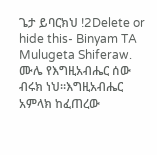ጌታ ይባርክህ !2Delete or hide this- Binyam TA Mulugeta Shiferaw. ሙሌ የእግዚአብሔር ሰው ብሩክ ነህ።እግዚአብሔር አምላክ ከፈጠረው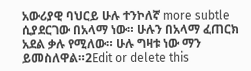አውሪያዊ ባህርይ ሁሉ ተንኮለኛ more subtle ሲያደርገው በአላማ ነው። ሁሉን በአላማ ፈጠርክ አደል ቃሉ የሚለው። ሁሉ ግዛቱ ነው ማን ይመስለዋል።2Edit or delete this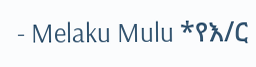- Melaku Mulu *የእ/ር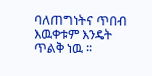ባለጠግነትና ጥበብ እዉቀቱም እንዴት ጥልቅ ነዉ ፡፡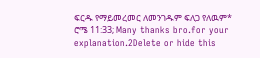ፍርዱ የማይመረመር ለመንገዱም ፍለጋ የለዉም* ሮሜ 11:33; Many thanks bro.for your explanation.2Delete or hide this